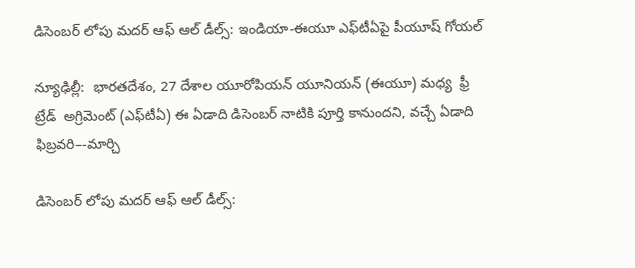డిసెంబర్‌‌ లోపు మదర్ ఆఫ్ ఆల్ డీల్స్: ఇండియా-ఈయూ ఎఫ్‌‌టీఏపై పీయూష్ గోయల్‌‌

న్యూఢిల్లీ:  భారతదేశం, 27 దేశాల యూరోపియన్ యూనియన్ (ఈయూ) మధ్య  ఫ్రీ ట్రేడ్  అగ్రిమెంట్ (ఎఫ్‌‌టీఏ) ఈ ఏడాది డిసెంబర్ నాటికి పూర్తి కానుందని, వచ్చే ఏడాది ఫిబ్రవరి–-మార్చి

డిసెంబర్‌‌ లోపు మదర్ ఆఫ్ ఆల్ డీల్స్: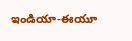ఇండియా-ఈయూ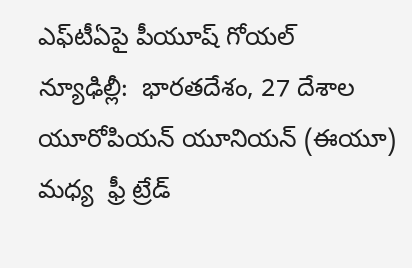ఎఫ్‌‌టీఏపై పీయూష్ గోయల్‌‌
న్యూఢిల్లీ:  భారతదేశం, 27 దేశాల యూరోపియన్ యూనియన్ (ఈయూ) మధ్య  ఫ్రీ ట్రేడ్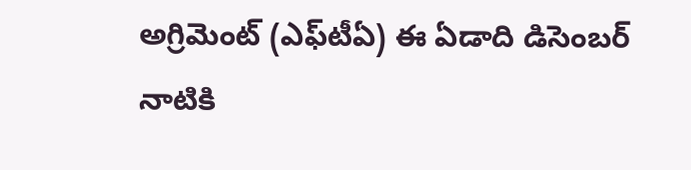అగ్రిమెంట్ (ఎఫ్‌‌టీఏ) ఈ ఏడాది డిసెంబర్ నాటికి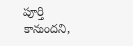పూర్తి కానుందని,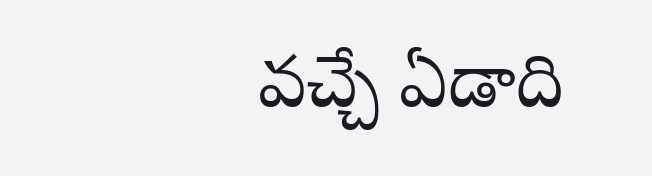వచ్చే ఏడాది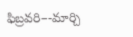ఫిబ్రవరి–-మార్చి